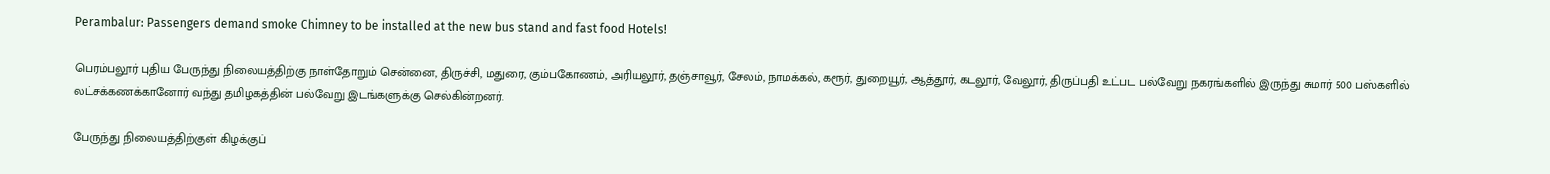Perambalur: Passengers demand smoke Chimney to be installed at the new bus stand and fast food Hotels!

பெரம்பலூர் புதிய பேருந்து நிலையத்திற்கு நாள்தோறும் சென்னை, திருச்சி, மதுரை, கும்பகோணம், அரியலூர், தஞ்சாவூர், சேலம், நாமக்கல், கரூர், துறையூர், ஆத்தூர், கடலூர், வேலூர், திருப்பதி உட்பட பல்வேறு நகரங்களில் இருந்து சுமார் 500 பஸ்களில் லட்சக்கணக்கானோர் வந்து தமிழகத்தின் பல்வேறு இடங்களுக்கு செல்கின்றனர்.

பேருந்து நிலையத்திற்குள் கிழக்குப்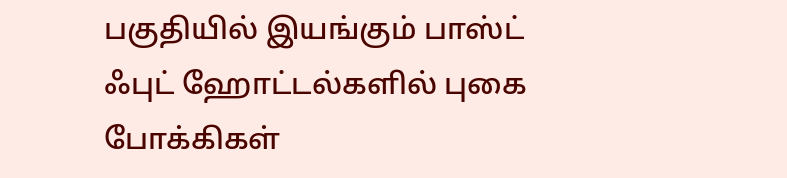பகுதியில் இயங்கும் பாஸ்ட் ஃபுட் ஹோட்டல்களில் புகை போக்கிகள்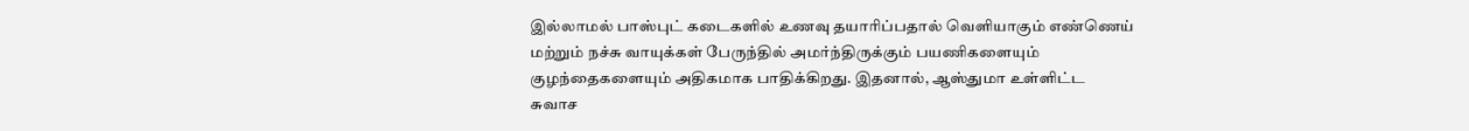இல்லாமல் பாஸ்புட் கடைகளில் உணவு தயாரிப்பதால் வெளியாகும் எண்ணெய் மற்றும் நச்சு வாயுக்கள் பேருந்தில் அமர்ந்திருக்கும் பயணிகளையும் குழந்தைகளையும் அதிகமாக பாதிக்கிறது. இதனால், ஆஸ்துமா உள்ளிட்ட சுவாச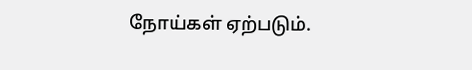நோய்கள் ஏற்படும்.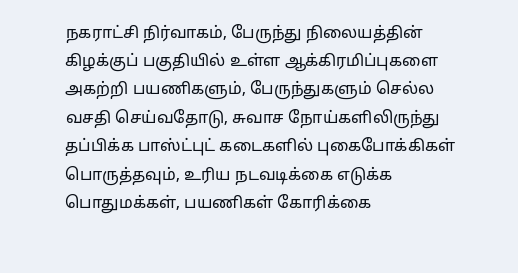நகராட்சி நிர்வாகம், பேருந்து நிலையத்தின் கிழக்குப் பகுதியில் உள்ள ஆக்கிரமிப்புகளை அகற்றி பயணிகளும், பேருந்துகளும் செல்ல வசதி செய்வதோடு, சுவாச நோய்களிலிருந்து தப்பிக்க பாஸ்ட்புட் கடைகளில் புகைபோக்கிகள் பொருத்தவும், உரிய நடவடிக்கை எடுக்க பொதுமக்கள், பயணிகள் கோரிக்கை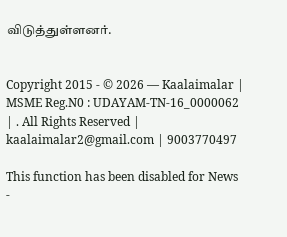விடுத்துள்ளனர்.


Copyright 2015 - © 2026 — Kaalaimalar | MSME Reg.N0 : UDAYAM-TN-16_0000062 | . All Rights Reserved | kaalaimalar2@gmail.com | 9003770497

This function has been disabled for News -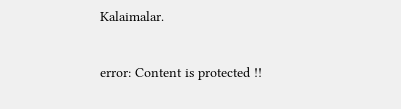Kalaimalar.

error: Content is protected !!